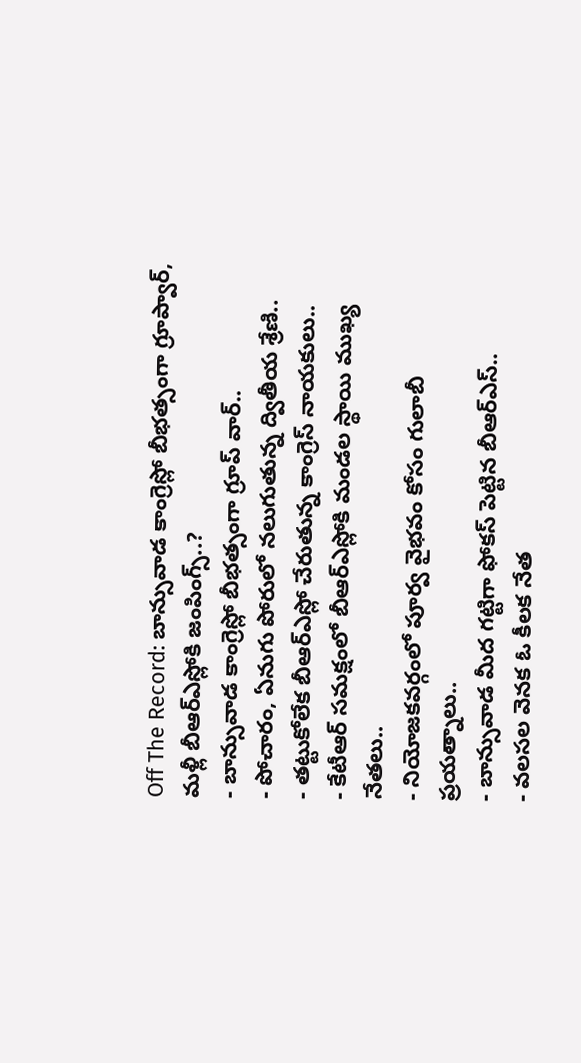Off The Record: బాన్సువాడ కాంగ్రెస్లో బీభత్సంగా గ్రూప్వార్, మళ్లీ బీఆర్ఎస్లోకి జంపింగ్స్..?
- బాన్సువాడ కాంగ్రెస్లో బీభత్సంగా గ్రూప్ వార్..
- పోచారం, ఏనుగు పోరులో నలుగుతున్న ద్వితీయ శ్రేణి..
- తట్టుకోలేక బీఆర్ఎస్లో చేరుతున్న కాంగ్రెస్ నాయకులు..
- కేటీఆర్ సమక్షంలో బీఆర్ఎస్లోకి మండల స్థాయి ముఖ్య నేతలు..
- నియోజకవర్గంలో పూర్వ వైభవం కోసం గులాబీ ప్రయత్నాలు..
- బాన్సువాడ మీద గట్టిగా ఫోకస్ పెట్టిన బీఆర్ఎస్..
- వలసల వెనక ఓ కీలక నేత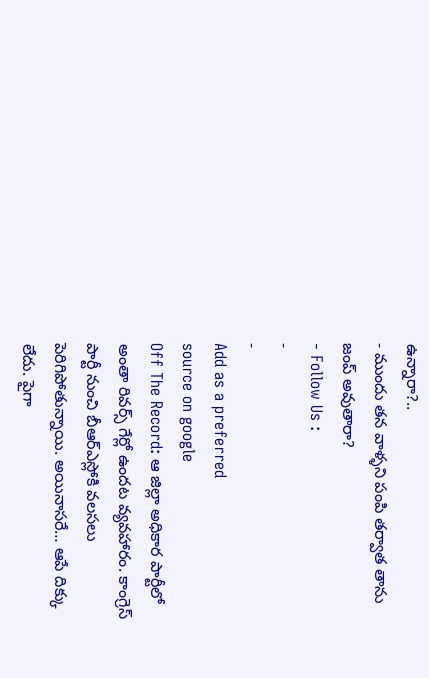ఉన్నారా?..
- ముందు తన వాళ్ళని పంపి తర్వాత తాను జంప్ అవుతారా?
- Follow Us :
-
-
Add as a preferred
source on google
Off The Record: ఆ జిల్లా అధికార పార్టీలో అంతా రివర్స్ గేర్లో ఉందట వ్యవహారం. కాంగ్రెస్ పార్టీ నుంచి బీఆర్ఎస్లోకి వలసలు పెరిగిపోతున్నాయి. అయినాసరే… ఆపే దిక్కు లేదు. పైగా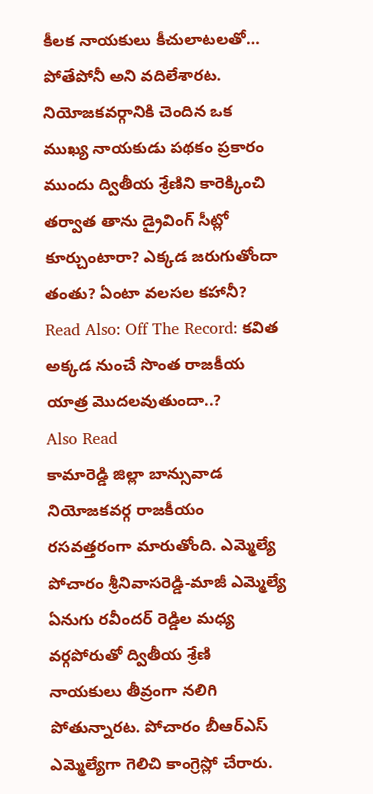కీలక నాయకులు కీచులాటలతో… పోతేపోనీ అని వదిలేశారట. నియోజకవర్గానికి చెందిన ఒక ముఖ్య నాయకుడు పథకం ప్రకారం ముందు ద్వితీయ శ్రేణిని కారెక్కించి తర్వాత తాను డ్రైవింగ్ సీట్లో కూర్చుంటారా? ఎక్కడ జరుగుతోందా తంతు? ఏంటా వలసల కహానీ?
Read Also: Off The Record: కవిత అక్కడ నుంచే సొంత రాజకీయ యాత్ర మొదలవుతుందా..?
Also Read
కామారెడ్డి జిల్లా బాన్సువాడ నియోజకవర్గ రాజకీయం రసవత్తరంగా మారుతోంది. ఎమ్మెల్యే పోచారం శ్రీనివాసరెడ్డి-మాజీ ఎమ్మెల్యే ఏనుగు రవీందర్ రెడ్డిల మధ్య వర్గపోరుతో ద్వితీయ శ్రేణి నాయకులు తీవ్రంగా నలిగి పోతున్నారట. పోచారం బీఆర్ఎస్ ఎమ్మెల్యేగా గెలిచి కాంగ్రెస్లో చేరారు.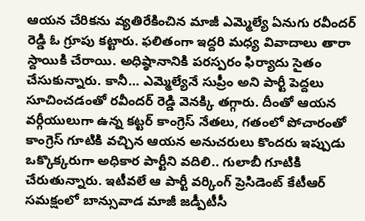ఆయన చేరికను వ్యతిరేకించిన మాజీ ఎమ్మెల్యే ఏనుగు రవీందర్ రెడ్డి ఓ గ్రూపు కట్టారు. ఫలితంగా ఇద్దరి మధ్య వివాదాలు తారా స్దాయికి చేరాయి. అధిష్ఠానానికి పరస్పరం ఫిర్యాదు సైతం చేసుకున్నారు. కానీ… ఎమ్మెల్యేనే సుప్రీం అని పార్టీ పెద్దలు సూచించడంతో రవీందర్ రెడ్డి వెనక్కి తగ్గారు. దీంతో ఆయన వర్గీయులుగా ఉన్న కట్టర్ కాంగ్రెస్ నేతలు, గతంలో పోచారంతో కాంగ్రెస్ గూటికి వచ్చిన ఆయన అనుచరులు కొందరు ఇప్పుడు ఒక్కొక్కరుగా అధికార పార్టీని వదిలి.. గులాబీ గూటికి చేరుతున్నారు. ఇటీవలే ఆ పార్టీ వర్కింగ్ ప్రెసిడెంట్ కేటీఆర్ సమక్షంలో బాన్సువాడ మాజీ జడ్పీటీసీ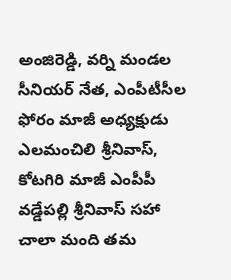అంజిరెడ్డి, వర్ని మండల సీనియర్ నేత, ఎంపీటీసీల ఫోరం మాజీ అధ్యక్షుడు ఎలమంచిలి శ్రీనివాస్, కోటగిరి మాజీ ఎంపీపీ వడ్డేపల్లి శ్రీనివాస్ సహా చాలా మంది తమ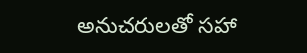అనుచరులతో సహా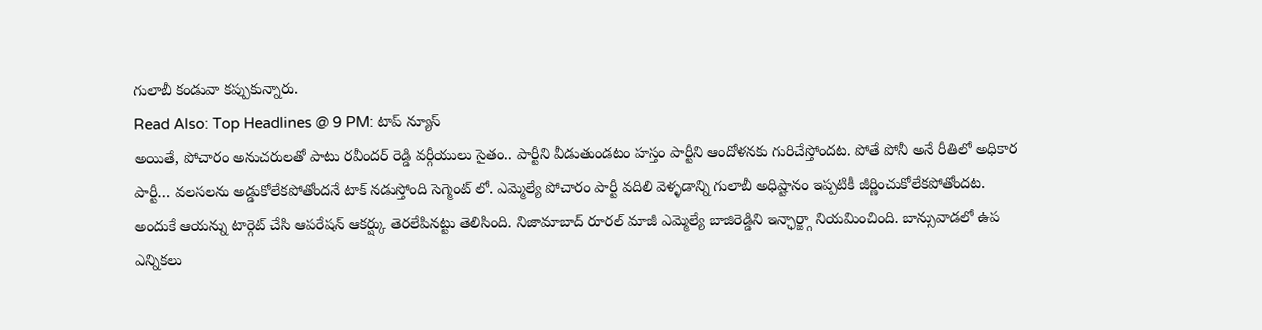గులాబీ కండువా కప్పుకున్నారు.
Read Also: Top Headlines @ 9 PM: టాప్ న్యూస్
అయితే, పోచారం అనుచరులతో పాటు రవీందర్ రెడ్డి వర్గీయులు సైతం.. పార్టీని వీడుతుండటం హస్తం పార్టీని ఆందోళనకు గురిచేస్తోందట. పోతే పోనీ అనే రీతిలో అధికార పార్టీ… వలసలను అడ్డుకోలేకపోతోందనే టాక్ నడుస్తోంది సెగ్మెంట్ లో. ఎమ్మెల్యే పోచారం పార్టీ వదిలి వెళ్ళడాన్ని గులాబీ అధిష్టానం ఇప్పటికీ జీర్ణించుకోలేకపోతోందట. అందుకే ఆయన్ను టార్గెట్ చేసి ఆపరేషన్ ఆకర్ష్కు తెరలేపినట్టు తెలిసింది. నిజామాబాద్ రూరల్ మాజీ ఎమ్మెల్యే బాజిరెడ్డిని ఇన్ఛార్జ్గా నియమించింది. బాన్సువాడలో ఉప ఎన్నికలు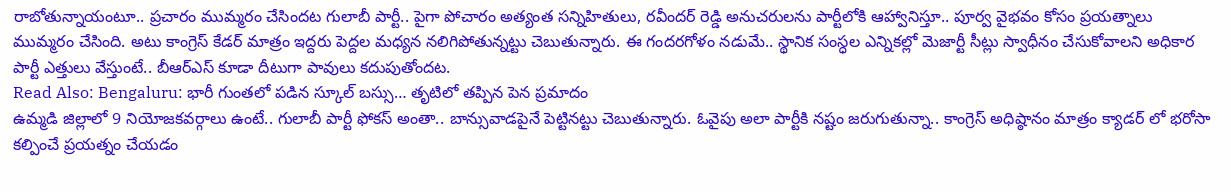రాబోతున్నాయంటూ.. ప్రచారం ముమ్మరం చేసిందట గులాబీ పార్టీ.. పైగా పోచారం అత్యంత సన్నిహితులు, రవీందర్ రెడ్డి అనుచరులను పార్టీలోకి ఆహ్వానిస్తూ.. పూర్వ వైభవం కోసం ప్రయత్నాలు ముమ్మరం చేసింది. అటు కాంగ్రెస్ కేడర్ మాత్రం ఇద్దరు పెద్దల మధ్యన నలిగిపోతున్నట్టు చెబుతున్నారు. ఈ గందరగోళం నడుమే.. స్థానిక సంస్ధల ఎన్నికల్లో మెజార్టీ సీట్లు స్వాధీనం చేసుకోవాలని అధికార పార్టీ ఎత్తులు వేస్తుంటే.. బీఆర్ఎస్ కూడా దీటుగా పావులు కదుపుతోందట.
Read Also: Bengaluru: భారీ గుంతలో పడిన స్కూల్ బస్సు… తృటిలో తప్పిన పెన ప్రమాదం
ఉమ్మడి జిల్లాలో 9 నియోజకవర్గాలు ఉంటే.. గులాబీ పార్టీ ఫోకస్ అంతా.. బాన్సువాడపైనే పెట్టినట్టు చెబుతున్నారు. ఓవైపు అలా పార్టీకి నష్టం జరుగుతున్నా.. కాంగ్రెస్ అధిష్ఠానం మాత్రం క్యాడర్ లో భరోసా కల్పించే ప్రయత్నం చేయడం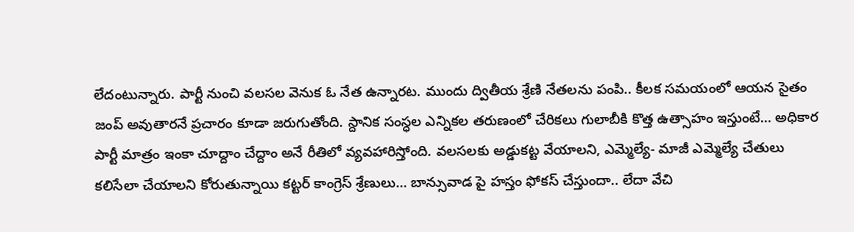లేదంటున్నారు. పార్టీ నుంచి వలసల వెనుక ఓ నేత ఉన్నారట. ముందు ద్వితీయ శ్రేణి నేతలను పంపి.. కీలక సమయంలో ఆయన సైతం జంప్ అవుతారనే ప్రచారం కూడా జరుగుతోంది. స్దానిక సంస్ధల ఎన్నికల తరుణంలో చేరికలు గులాబీకి కొత్త ఉత్సాహం ఇస్తుంటే… అధికార పార్టీ మాత్రం ఇంకా చూద్దాం చేద్దాం అనే రీతిలో వ్యవహారిస్తోంది. వలసలకు అడ్డుకట్ట వేయాలని, ఎమ్మెల్యే- మాజీ ఎమ్మెల్యే చేతులు కలిసేలా చేయాలని కోరుతున్నాయి కట్టర్ కాంగ్రెస్ శ్రేణులు… బాన్సువాడ పై హస్తం ఫోకస్ చేస్తుందా.. లేదా వేచి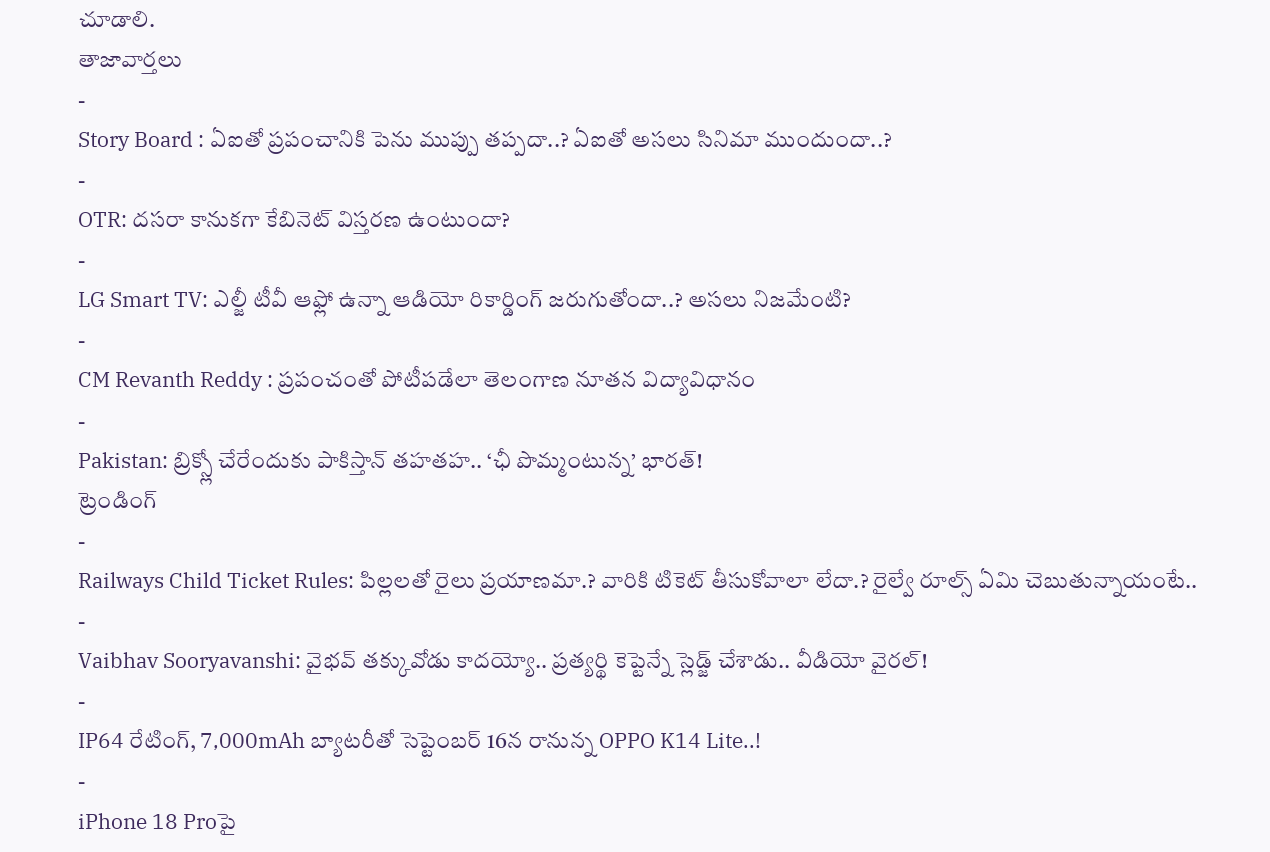చూడాలి.
తాజావార్తలు
-
Story Board : ఏఐతో ప్రపంచానికి పెను ముప్పు తప్పదా..? ఏఐతో అసలు సినిమా ముందుందా..?
-
OTR: దసరా కానుకగా కేబినెట్ విస్తరణ ఉంటుందా?
-
LG Smart TV: ఎల్జీ టీవీ ఆఫ్లో ఉన్నా ఆడియో రికార్డింగ్ జరుగుతోందా..? అసలు నిజమేంటి?
-
CM Revanth Reddy : ప్రపంచంతో పోటీపడేలా తెలంగాణ నూతన విద్యావిధానం
-
Pakistan: బ్రిక్స్లో చేరేందుకు పాకిస్తాన్ తహతహ.. ‘ఛీ పొమ్మంటున్న’ భారత్!
ట్రెండింగ్
-
Railways Child Ticket Rules: పిల్లలతో రైలు ప్రయాణమా.? వారికి టికెట్ తీసుకోవాలా లేదా.? రైల్వే రూల్స్ ఏమి చెబుతున్నాయంటే..
-
Vaibhav Sooryavanshi: వైభవ్ తక్కువోడు కాదయ్యో.. ప్రత్యర్థి కెప్టెన్నే స్లెడ్జ్ చేశాడు.. వీడియో వైరల్!
-
IP64 రేటింగ్, 7,000mAh బ్యాటరీతో సెప్టెంబర్ 16న రానున్న OPPO K14 Lite..!
-
iPhone 18 Proపై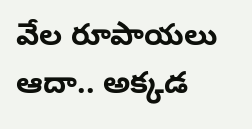వేల రూపాయలు ఆదా.. అక్కడ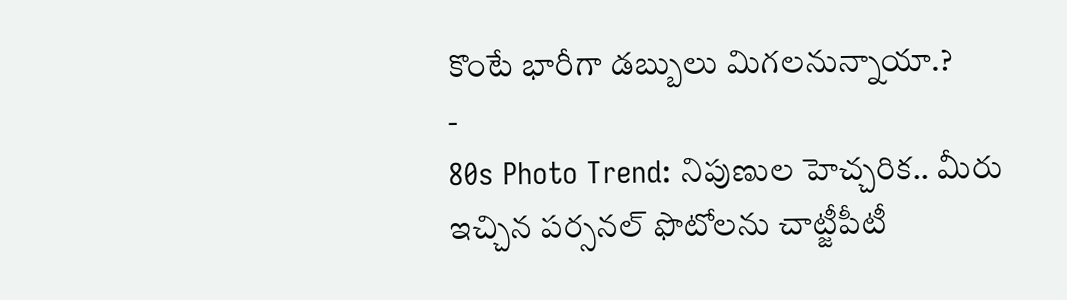కొంటే భారీగా డబ్బులు మిగలనున్నాయా.?
-
80s Photo Trend: నిపుణుల హెచ్చరిక.. మీరు ఇచ్చిన పర్సనల్ ఫొటోలను చాట్జీపీటీ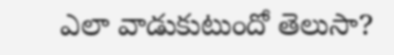ఎలా వాడుకుటుందో తెలుసా?